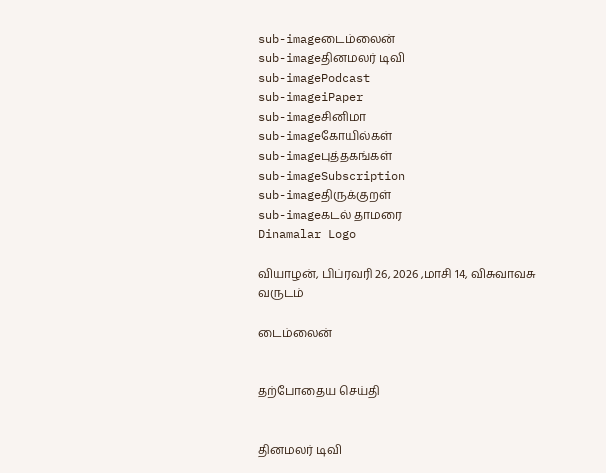sub-imageடைம்லைன்
sub-imageதினமலர் டிவி
sub-imagePodcast
sub-imageiPaper
sub-imageசினிமா
sub-imageகோயில்கள்
sub-imageபுத்தகங்கள்
sub-imageSubscription
sub-imageதிருக்குறள்
sub-imageகடல் தாமரை
Dinamalar Logo

வியாழன், பிப்ரவரி 26, 2026 ,மாசி 14, விசுவாவசு வருடம்

டைம்லைன்


தற்போதைய செய்தி


தினமலர் டிவி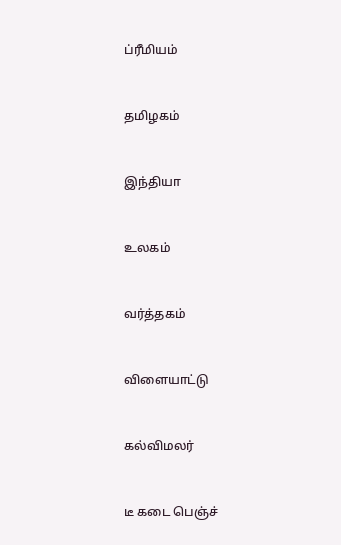ப்ரீமியம்


தமிழகம்


இந்தியா


உலகம்


வர்த்தகம்


விளையாட்டு


கல்விமலர்


டீ கடை பெஞ்ச்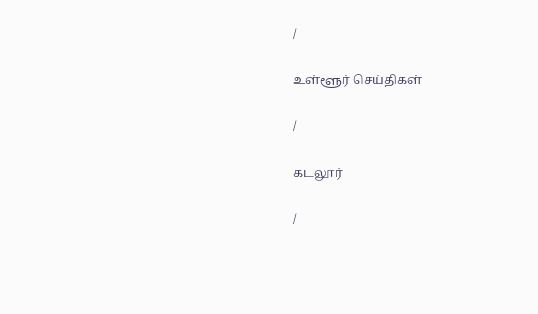/

உள்ளூர் செய்திகள்

/

கடலூர்

/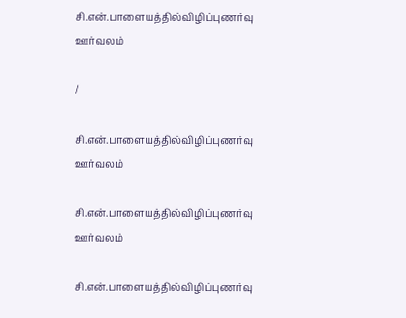சி.என்.பாளையத்தில்விழிப்புணர்வு ஊர்வலம்

/

சி.என்.பாளையத்தில்விழிப்புணர்வு ஊர்வலம்

சி.என்.பாளையத்தில்விழிப்புணர்வு ஊர்வலம்

சி.என்.பாளையத்தில்விழிப்புணர்வு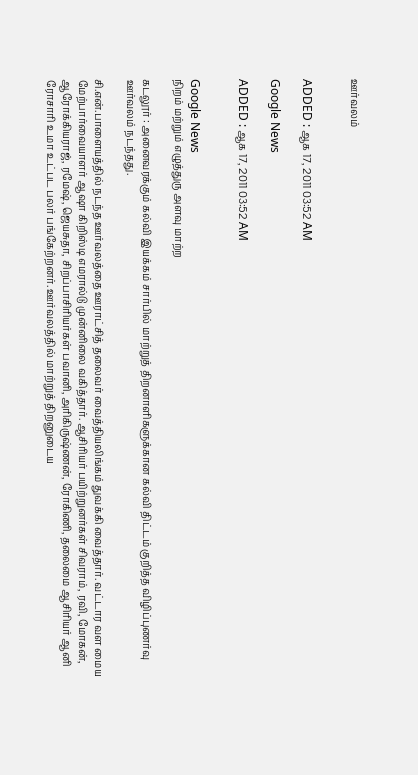ஊர்வலம்


ADDED : ஆக 17, 2011 03:52 AM

Google News

ADDED : ஆக 17, 2011 03:52 AM


Google News
நிறம் மற்றும் எழுத்துரு அளவு மாற்ற

கடலூர் : அனைவரக்கும் கல்வி இயக்கம் சார்பில் மாற்றுத் திறனாளிகளுக்கான கல்வி திட்டம் குறித்த விழிப்புணர்வு ஊர்வலம் நடந்தது.

சி.என்.பாளையத்தில் நடந்த ஊர்வலத்தை ஊராட்சித் தலைவர் வைத்தியலிங்கம் துவக்கி வைத்தார். வட்டார வள மைய மேற்பார்வையாளர் ஆஷா கிறிஸ்டி எமரால்டு முன்னிலை வகித்தார். ஆசிரியர் பயிற்றுனர்கள் சிவராம், ரவி, மோகன், ஆரோக்கியராஜ், ரமேஷ், ஜெயசுதா, சிறப்பாசிரியர்கள் பவானி, அரிகிருஷ்ணன், ரோகிணி, தலைமை ஆசிரியர் ஆனி ரோசாரி உமா உட்பட பலர் பங்கேற்றனர். ஊர்வலத்தில் மாற்றுத் திறனுடைய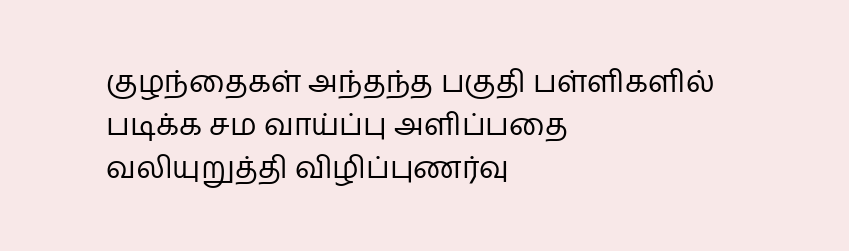குழந்தைகள் அந்தந்த பகுதி பள்ளிகளில் படிக்க சம வாய்ப்பு அளிப்பதை வலியுறுத்தி விழிப்புணர்வு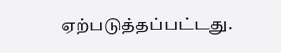ஏற்படுத்தப்பட்டது.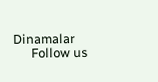Dinamalar
      Follow us